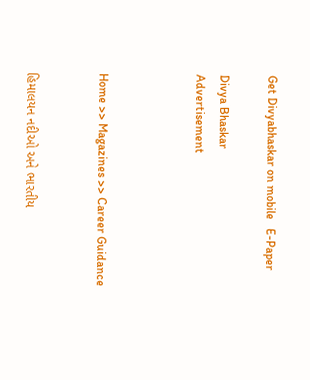Get Divyabhaskar on mobile   E-Paper

Divya Bhaskar
Advertisement



Home >> Magazines >> Career Guidance


હિમાલયન નદીઓ અને ભારતીય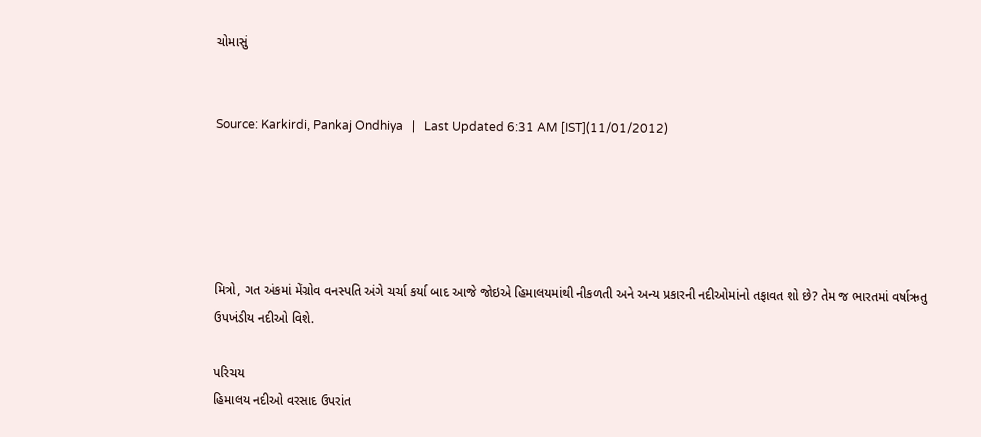ચોમાસું


Source: Karkirdi, Pankaj Ondhiya   |   Last Updated 6:31 AM [IST](11/01/2012)





મિત્રો, ગત અંકમાં મેંગ્રોવ વનસ્પતિ અંગે ચર્ચા કર્યા બાદ આજે જોઇએ હિમાલયમાંથી નીકળતી અને અન્ય પ્રકારની નદીઓમાંનો તફાવત શો છે? તેમ જ ભારતમાં વર્ષાઋતુ ઉપખંડીય નદીઓ વિશે.

પરિચય
હિમાલય નદીઓ વરસાદ ઉપરાંત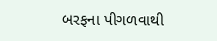બરફના પીગળવાથી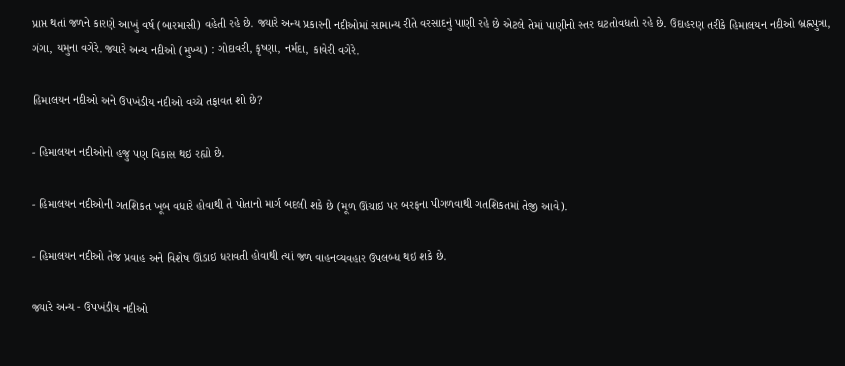પ્રાપ્ત થતાં જળને કારણે આખું વર્ષ (બારમાસી) વહેતી રહે છે. જ્યારે અન્ય પ્રકારની નદીઓમાં સામાન્ય રીતે વરસાદનું પાણી રહે છે એટલે તેમાં પાણીનો સ્તર ઘટતોવધતો રહે છે. ઉદાહરણ તરીકે હિમાલયન નદીઓ બ્રહ્નપુત્રા, ગંગા, યમુના વગેરે. જ્યારે અન્ય નદીઓ (મુખ્ય) : ગોદાવરી, કૃષ્ણા, નર્મદા, કાવેરી વગેરે.

હિમાલયન નદીઓ અને ઉપખંડીય નદીઓ વચ્ચે તફાવત શો છે?

- હિમાલયન નદીઓનો હજુ પણ વિકાસ થઇ રહ્યો છે.

- હિમાલયન નદીઓની ગતશિકત ખૂબ વધારે હોવાથી તે પોતાનો માર્ગ બદલી શકે છે (મૂળ ઊંચાઇ પર બરફના પીગળવાથી ગતશિકતમાં તેજી આવે).

- હિમાલયન નદીઓ તેજ પ્રવાહ અને વિશેષ ઊંડાઇ ધરાવતી હોવાથી ત્યાં જળ વાહનવ્યવહાર ઉપલબ્ધ થઇ શકે છે.

જ્યારે અન્ય - ઉપખંડીય નદીઓ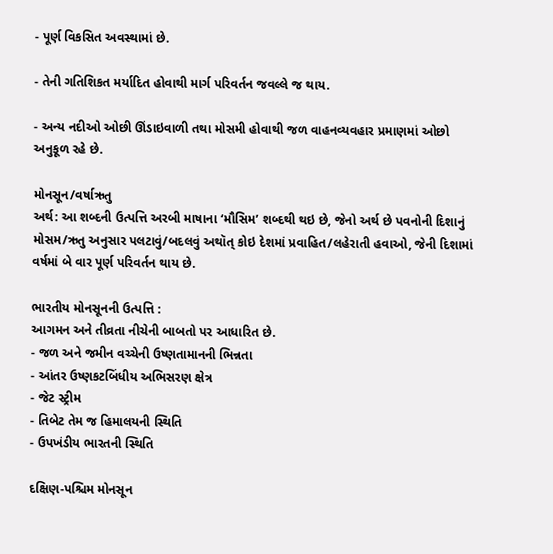- પૂર્ણ વિકસિત અવસ્થામાં છે.

- તેની ગતિશિકત મર્યાદિત હોવાથી માર્ગ પરિવર્તન જવલ્લે જ થાય.

- અન્ય નદીઓ ઓછી ઊંડાઇવાળી તથા મોસમી હોવાથી જળ વાહનવ્યવહાર પ્રમાણમાં ઓછો અનુકૂળ રહે છે.

મોનસૂન/વર્ષાઋતુ
અર્થ: આ શબ્દની ઉત્પત્તિ અરબી માષાના ‘મૌસિમ’ શબ્દથી થઇ છે, જેનો અર્થ છે પવનોની દિશાનું મોસમ/ઋતુ અનુસાર પલટાવું/બદલવું અથૉત્ કોઇ દેશમાં પ્રવાહિત/લહેરાતી હવાઓ, જેની દિશામાં વર્ષમાં બે વાર પૂર્ણ પરિવર્તન થાય છે.

ભારતીય મોનસૂનની ઉત્પત્તિ :
આગમન અને તીવ્રતા નીચેની બાબતો પર આધારિત છે.
- જળ અને જમીન વચ્ચેની ઉષ્ણતામાનની ભિન્નતા
- આંતર ઉષ્ણકટબિંધીય અભિસરણ ક્ષેત્ર
- જેટ સ્ટ્રીમ
- તિબેટ તેમ જ હિમાલયની સ્થિતિ
- ઉપખંડીય ભારતની સ્થિતિ

દક્ષિણ-પશ્ચિમ મોનસૂન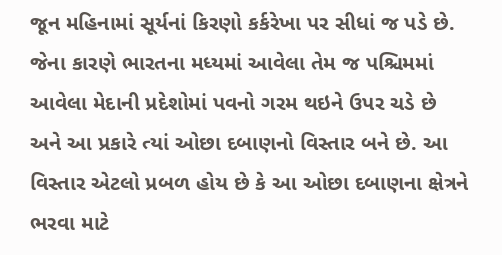જૂન મહિનામાં સૂર્યનાં કિરણો કર્કરેખા પર સીધાં જ પડે છે. જેના કારણે ભારતના મધ્યમાં આવેલા તેમ જ પશ્ચિમમાં આવેલા મેદાની પ્રદેશોમાં પવનો ગરમ થઇને ઉપર ચડે છે અને આ પ્રકારે ત્યાં ઓછા દબાણનો વિસ્તાર બને છે. આ વિસ્તાર એટલો પ્રબળ હોય છે કે આ ઓછા દબાણના ક્ષેત્રને ભરવા માટે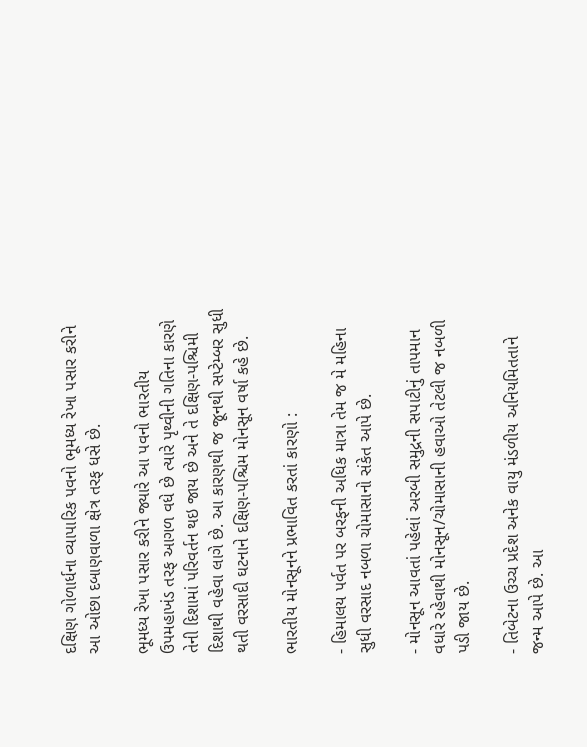દક્ષિણ ગોળાર્ધના વ્યાપારિક પવનો ભૂમધ્ય રેખા પસાર કરીને આ ઓછા દબાણવાળા ક્ષેત્ર તરફ ધસે છે.

ભૂમધ્ય રેખા પસાર કરીને જ્યારે આ પવનો ભારતીય ઉપમહાખંડ તરફ આગળ વધે છે ત્યારે પૃથ્વીની ગતિના કારણે તેની દિશામાં પરિવર્તન થઇ જાય છે અને તે દક્ષિણ-પશ્ચિમી દિશાથી વહેવા લાગે છે. આ કારણથી જ જૂનથી સપ્ટેમ્બર સુધી થતી વરસાદી ઘટનાને દક્ષિણ-પશ્ચિમ મોનસૂન વર્ષા કહે છે.

ભારતીય મોનસૂનને પ્રભાવિત કરતાં કારણો :

- હિમાલય પર્વત પર બરફની અધિક માત્રા તેમ જ મે મહિના સુધી વરસાદ નબળા ચોમાસાનો સંકેત આપે છે.

- મોનસૂન આવતાં પહેલાં અરબી સમુદ્રની સપાટીનું તાપમાન વધારે રહેવાથી મોનસૂન/ચોમાસાની હવાઓ તેટલી જ નબળી પડી જાય છે.

- તિબેટના ઉચ્ચ પ્રદેશ અનેક વાયુ મંડળીય અનિયમિતતાને જન્મ આપે છે. આ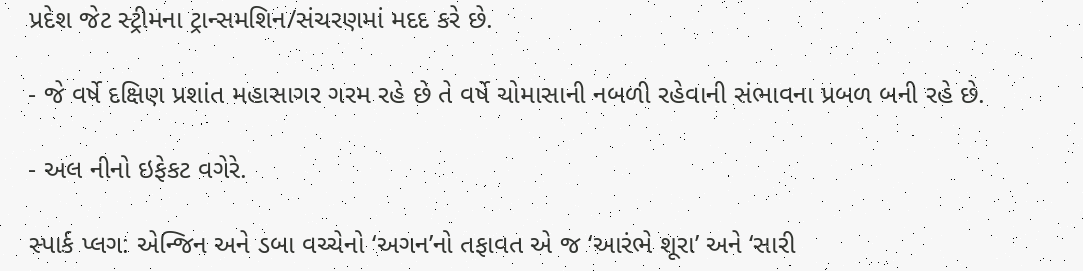પ્રદેશ જેટ સ્ટ્રીમના ટ્રાન્સમશિન/સંચરણમાં મદદ કરે છે.

- જે વર્ષે દક્ષિણ પ્રશાંત મહાસાગર ગરમ રહે છે તે વર્ષે ચોમાસાની નબળી રહેવાની સંભાવના પ્રબળ બની રહે છે.

- અલ નીનો ઇફેકટ વગેરે.

સ્પાર્ક પ્લગ: એન્જિન અને ડબા વચ્ચેનો ‘અગન’નો તફાવત એ જ ‘આરંભે શૂરા’ અને ‘સારી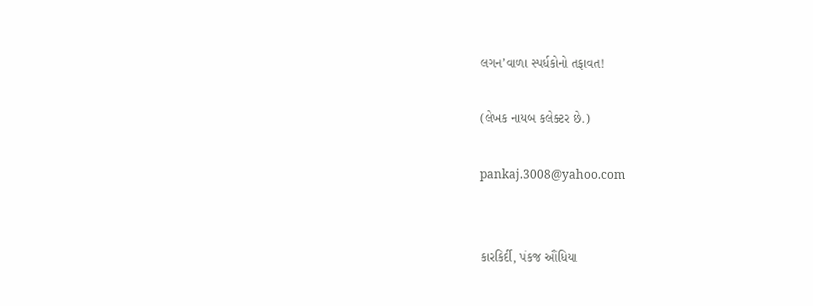લગન’વાળા સ્પર્ધકોનો તફાવત!

(લેખક નાયબ કલેક્ટર છે.)

pankaj.3008@yahoo.com


કારકિર્દી, પંકજ ઔંધિયા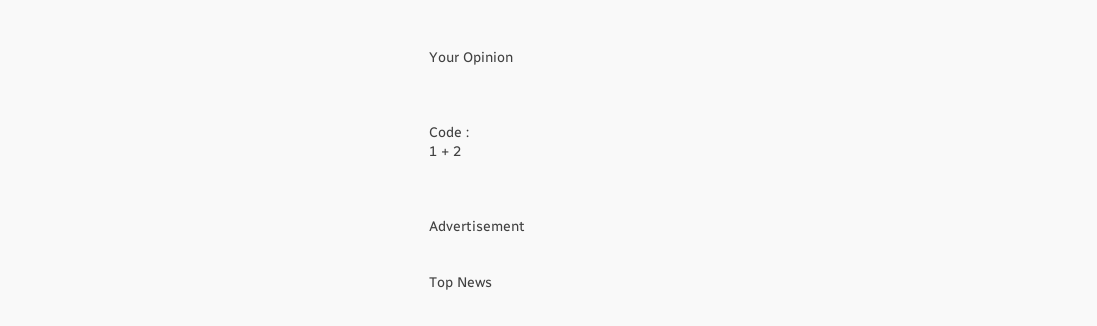Your Opinion



Code :
1 + 2



Advertisement


Top News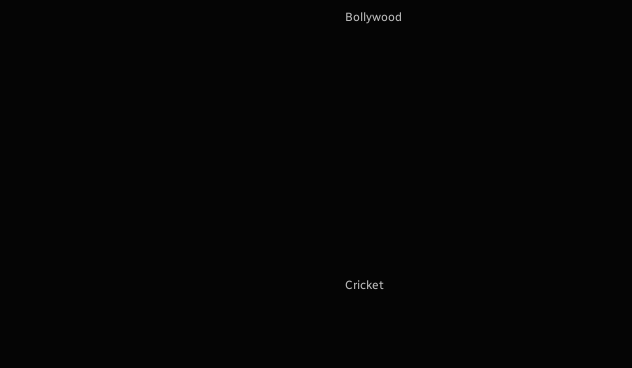Bollywood











Cricket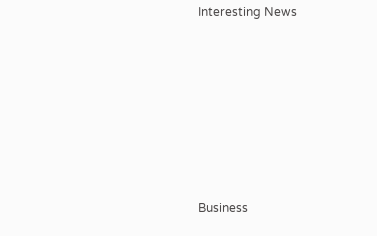Interesting News











Business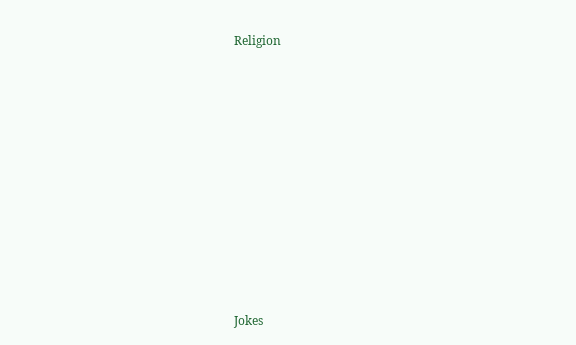Religion











Jokes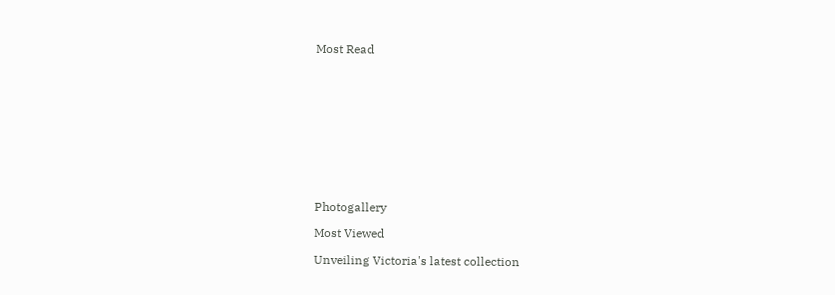Most Read











Photogallery

Most Viewed

Unveiling Victoria's latest collection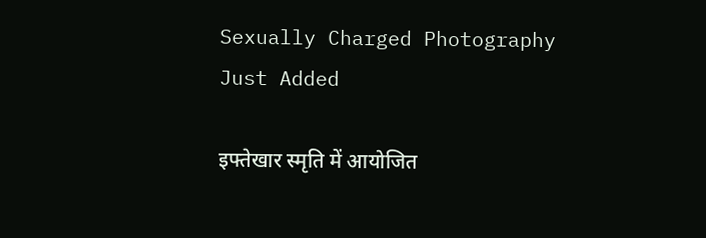Sexually Charged Photography
Just Added

इफ्तेखार स्मृति में आयोजित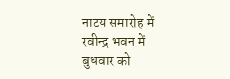नाटय समारोह में रवीन्द्र भवन में बुधवार को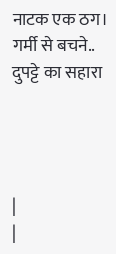नाटक एक ठग।
गर्मी से बचने.. दुपट्टे का सहारा




|
|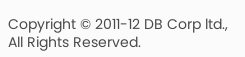Copyright © 2011-12 DB Corp ltd., All Rights Reserved.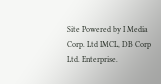Site Powered by I Media Corp. Ltd IMCL, DB Corp Ltd. Enterprise.